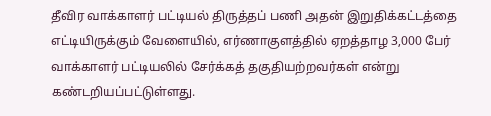தீவிர வாக்காளர் பட்டியல் திருத்தப் பணி அதன் இறுதிக்கட்டத்தை எட்டியிருக்கும் வேளையில், எர்ணாகுளத்தில் ஏறத்தாழ 3,000 பேர் வாக்காளர் பட்டியலில் சேர்க்கத் தகுதியற்றவர்கள் என்று கண்டறியப்பட்டுள்ளது.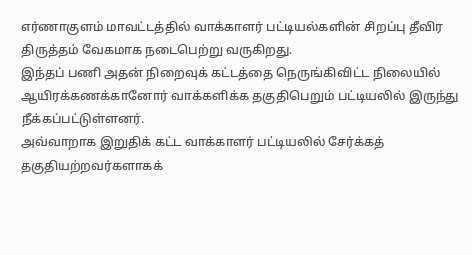எர்ணாகுளம் மாவட்டத்தில் வாக்காளர் பட்டியல்களின் சிறப்பு தீவிர திருத்தம் வேகமாக நடைபெற்று வருகிறது.
இந்தப் பணி அதன் நிறைவுக் கட்டத்தை நெருங்கிவிட்ட நிலையில் ஆயிரக்கணக்கானோர் வாக்களிக்க தகுதிபெறும் பட்டியலில் இருந்து நீக்கப்பட்டுள்ளனர்.
அவ்வாறாக இறுதிக் கட்ட வாக்காளர் பட்டியலில் சேர்க்கத் தகுதியற்றவர்களாகக்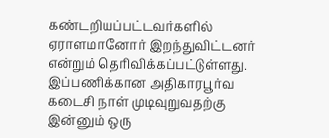கண்டறியப்பட்டவர்களில் ஏராளமானோர் இறந்துவிட்டனர் என்றும் தெரிவிக்கப்பட்டுள்ளது.
இப்பணிக்கான அதிகாரபூர்வ கடைசி நாள் முடிவுறுவதற்கு இன்னும் ஒரு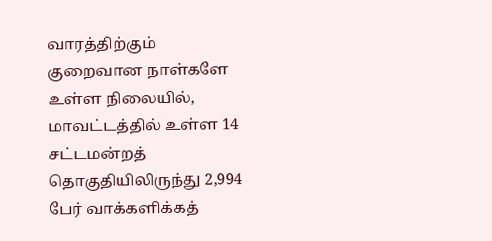வாரத்திற்கும் குறைவான நாள்களே உள்ள நிலையில், மாவட்டத்தில் உள்ள 14 சட்டமன்றத் தொகுதியிலிருந்து 2,994 பேர் வாக்களிக்கத்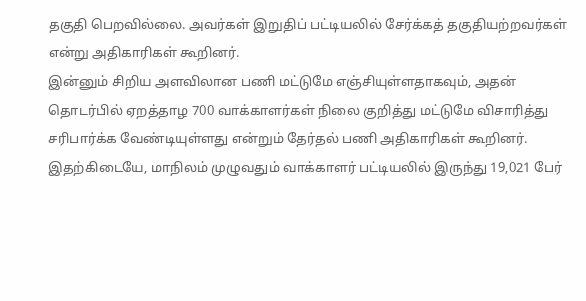தகுதி பெறவில்லை. அவர்கள் இறுதிப் பட்டியலில் சேர்க்கத் தகுதியற்றவர்கள் என்று அதிகாரிகள் கூறினர்.
இன்னும் சிறிய அளவிலான பணி மட்டுமே எஞ்சியுள்ளதாகவும், அதன் தொடர்பில் ஏறத்தாழ 700 வாக்காளர்கள் நிலை குறித்து மட்டுமே விசாரித்து சரிபார்க்க வேண்டியுள்ளது என்றும் தேர்தல் பணி அதிகாரிகள் கூறினர்.
இதற்கிடையே, மாநிலம் முழுவதும் வாக்காளர் பட்டியலில் இருந்து 19,021 பேர்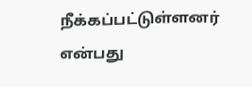நீக்கப்பட்டுள்ளனர் என்பது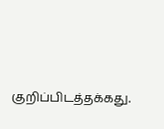குறிப்பிடத்தக்கது.